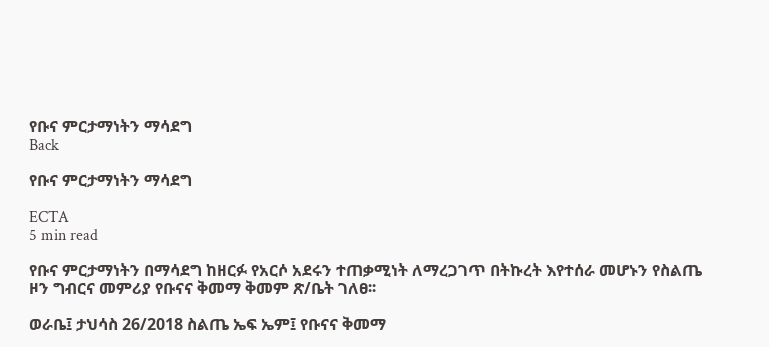የቡና ምርታማነትን ማሳደግ
Back

የቡና ምርታማነትን ማሳደግ

ECTA
5 min read

የቡና ምርታማነትን በማሳደግ ከዘርፉ የአርሶ አደሩን ተጠቃሚነት ለማረጋገጥ በትኩረት እየተሰራ መሆኑን የስልጤ ዞን ግብርና መምሪያ የቡናና ቅመማ ቅመም ጽ/ቤት ገለፀ፡፡

ወራቤ፤ ታህሳስ 26/2018 ስልጤ ኤፍ ኤም፤ የቡናና ቅመማ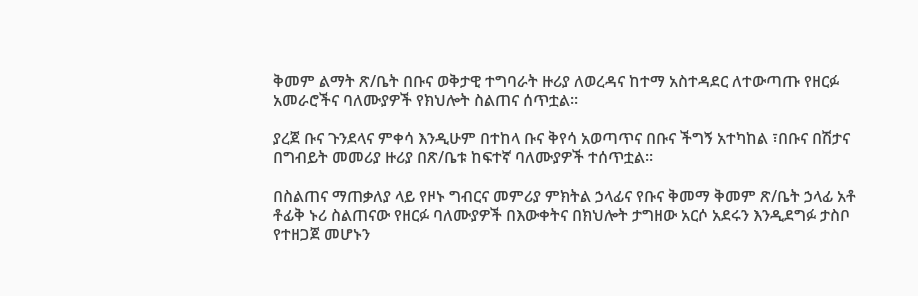ቅመም ልማት ጽ/ቤት በቡና ወቅታዊ ተግባራት ዙሪያ ለወረዳና ከተማ አስተዳደር ለተውጣጡ የዘርፉ አመራሮችና ባለሙያዎች የክህሎት ስልጠና ሰጥቷል፡፡

ያረጀ ቡና ጉንደላና ምቀሳ እንዲሁም በተከላ ቡና ቅየሳ አወጣጥና በቡና ችግኝ አተካከል ፣በቡና በሽታና በግብይት መመሪያ ዙሪያ በጽ/ቤቱ ከፍተኛ ባለሙያዎች ተሰጥቷል፡፡

በስልጠና ማጠቃለያ ላይ የዞኑ ግብርና መምሪያ ምክትል ኃላፊና የቡና ቅመማ ቅመም ጽ/ቤት ኃላፊ አቶ ቶፊቅ ኑሪ ስልጠናው የዘርፉ ባለሙያዎች በእውቀትና በክህሎት ታግዘው አርሶ አደሩን እንዲደግፉ ታስቦ የተዘጋጀ መሆኑን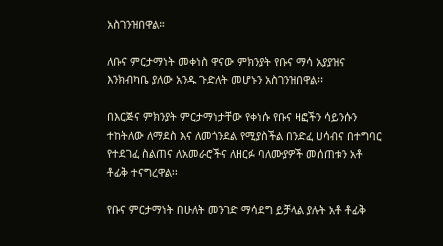አስገንዝበዋል።

ለቡና ምርታማነት መቀነስ ዋናው ምክንያት የቡና ማሳ አያያዝና እንክብካቤ ያለው አንዱ ጉድለት መሆኑን አስገንዝበዋል፡፡

በእርጅና ምክንያት ምርታማነታቸው የቀነሱ የቡና ዛፎችን ሳይንሱን ተከትለው ለማደስ እና ለመጎንደል የሚያስችል በንድፈ ሀሳብና በተግባር የተደገፈ ስልጠና ለአመራሮችና ለዘርፉ ባለሙያዎች መሰጠቱን አቶ ቶፊቅ ተናግረዋል፡፡

የቡና ምርታማነት በሁለት መንገድ ማሳደግ ይቻላል ያሉት አቶ ቶፊቅ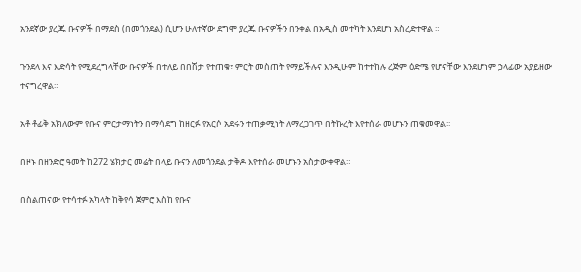አንደኛው ያረጁ ቡናዎች በማደስ (በመጎንደል) ሲሆን ሁለተኛው ደግሞ ያረጁ ቡናዎችን በንቀል በአዲስ መተካት እንደሆነ አስረድተዋል ።

ጉንደላ እና እድሳት የሚደረግላቸው ቡናዎች በተለይ በበሽታ የተጠቁ፣ ምርት መስጠት የማይችሉና እንዲሁም ከተተከሉ ረጅም ዕድሜ የሆናቸው እንደሆነም ኃላፊው አያይዘው ተናግረዋል።

አቶ ቶፊቅ አክለውም የቡና ምርታማነትን በማሳደግ ከዘርፉ የአርሶ አደሩን ተጠቃሚነት ለማረጋገጥ በትኩረት እየተሰራ መሆኑን ጠቁመዋል፡፡

በዞኑ በዘንድሮ ዓመት ከ272 ሄክታር መሬት በላይ ቡናን ለመጎንደል ታቅዶ እየተሰራ መሆኑን አስታውቀዋል።

በስልጠናው የተሳተፉ አካላት ከቅየሳ ጀምሮ እስከ የቡና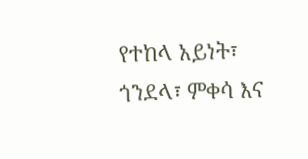የተከላ አይነት፣ ጎንደላ፣ ምቀሳ እና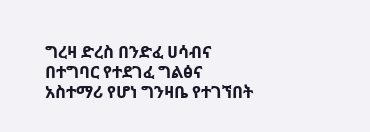ግረዛ ድረስ በንድፈ ሀሳብና በተግባር የተደገፈ ግልፅና አስተማሪ የሆነ ግንዛቤ የተገኘበት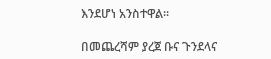እንደሆነ አንስተዋል፡፡

በመጨረሻም ያረጀ ቡና ጉንደላና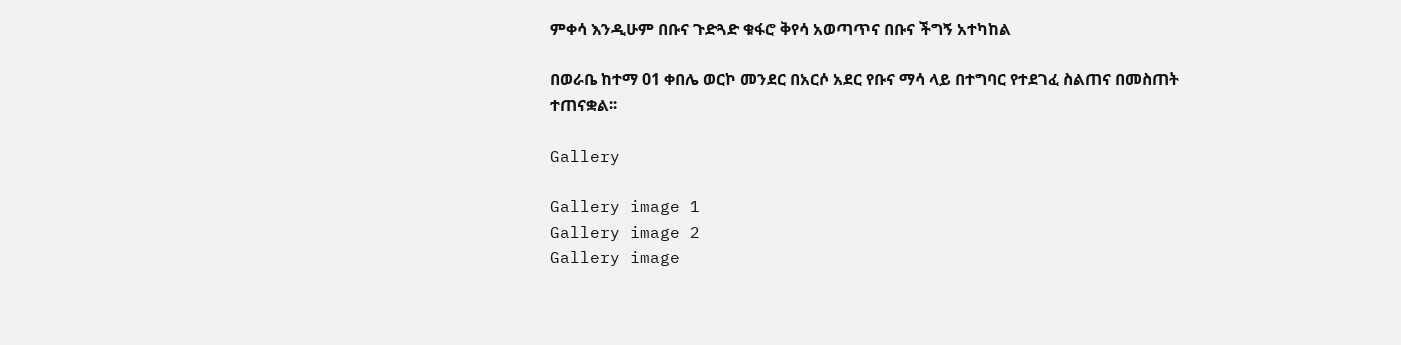ምቀሳ እንዲሁም በቡና ጉድጓድ ቁፋሮ ቅየሳ አወጣጥና በቡና ችግኝ አተካከል

በወራቤ ከተማ 01 ቀበሌ ወርኮ መንደር በአርሶ አደር የቡና ማሳ ላይ በተግባር የተደገፈ ስልጠና በመስጠት ተጠናቋል፡፡

Gallery

Gallery image 1
Gallery image 2
Gallery image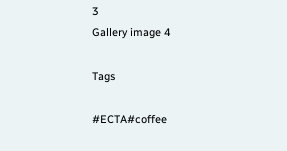3
Gallery image 4

Tags

#ECTA#coffee